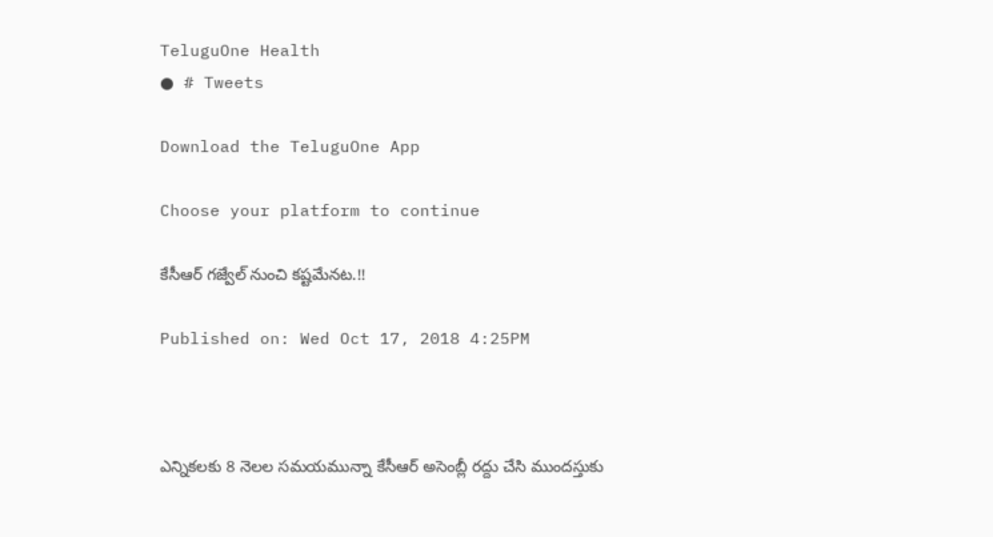TeluguOne Health
● # Tweets

Download the TeluguOne App

Choose your platform to continue

కేసీఆర్ గజ్వేల్‌ నుంచి కష్టమేనట.!!

Published on: Wed Oct 17, 2018 4:25PM



ఎన్నికలకు 8 నెలల సమయమున్నా కేసీఆర్ అసెంబ్లీ రద్దు చేసి ముందస్తుకు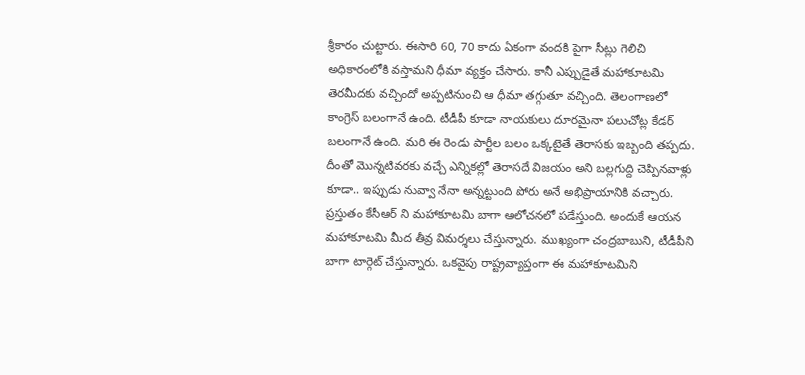శ్రీకారం చుట్టారు. ఈసారి 60, 70 కాదు ఏకంగా వందకి పైగా సీట్లు గెలిచి అధికారంలోకి వస్తామని ధీమా వ్యక్తం చేసారు. కానీ ఎప్పుడైతే మహాకూటమి తెరమీదకు వచ్చిందో అప్పటినుంచి ఆ ధీమా తగ్గుతూ వచ్చింది. తెలంగాణలో కాంగ్రెస్ బలంగానే ఉంది. టీడీపీ కూడా నాయకులు దూరమైనా పలుచోట్ల కేడర్ బలంగానే ఉంది. మరి ఈ రెండు పార్టీల బలం ఒక్కటైతే తెరాసకు ఇబ్బంది తప్పదు. దీంతో మొన్నటివరకు వచ్చే ఎన్నికల్లో తెరాసదే విజయం అని బల్లగుద్ది చెప్పినవాళ్లు కూడా.. ఇప్పుడు నువ్వా నేనా అన్నట్టుంది పోరు అనే అభిప్రాయానికి వచ్చారు. ప్రస్తుతం కేసీఆర్ ని మహాకూటమి బాగా ఆలోచనలో పడేస్తుంది. అందుకే ఆయన మహాకూటమి మీద తీవ్ర విమర్శలు చేస్తున్నారు. ముఖ్యంగా చంద్రబాబుని, టీడీపీని బాగా టార్గెట్ చేస్తున్నారు. ఒకవైపు రాష్ట్రవ్యాప్తంగా ఈ మహాకూటమిని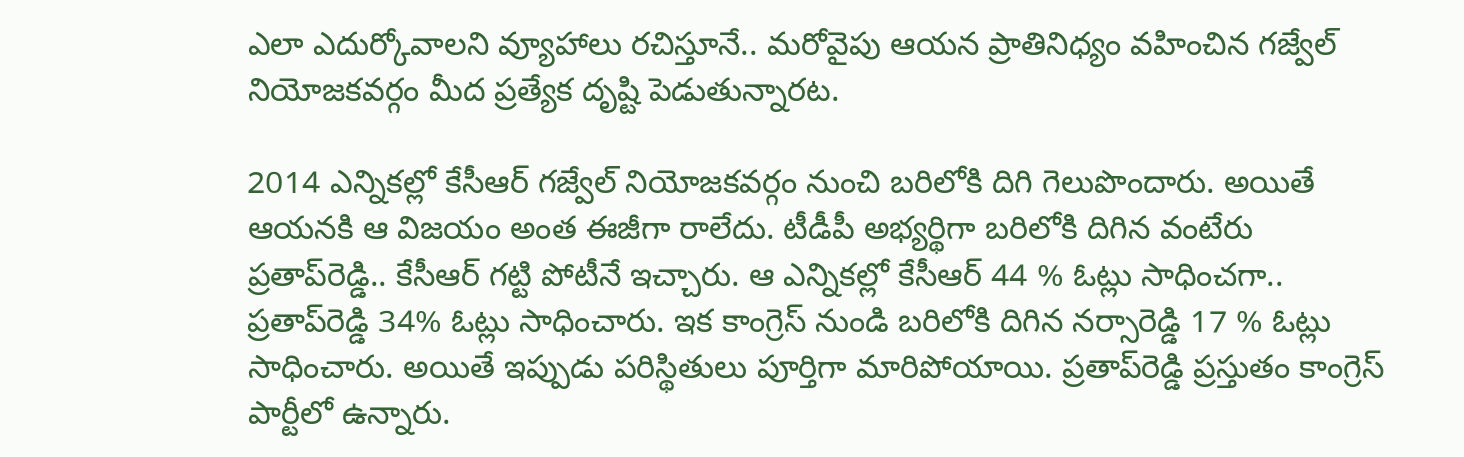ఎలా ఎదుర్కోవాలని వ్యూహాలు రచిస్తూనే.. మరోవైపు ఆయన ప్రాతినిధ్యం వహించిన గజ్వేల్‌ నియోజకవర్గం మీద ప్రత్యేక దృష్టి పెడుతున్నారట.

2014 ఎన్నికల్లో కేసీఆర్ గజ్వేల్‌ నియోజకవర్గం నుంచి బరిలోకి దిగి గెలుపొందారు. అయితే ఆయనకి ఆ విజయం అంత ఈజీగా రాలేదు. టీడీపీ అభ్యర్థిగా బరిలోకి దిగిన వంటేరు ప్రతాప్‌రెడ్డి.. కేసీఆర్ గట్టి పోటీనే ఇచ్చారు. ఆ ఎన్నికల్లో కేసీఆర్ 44 % ఓట్లు సాధించగా.. ప్రతాప్‌రెడ్డి 34% ఓట్లు సాధించారు. ఇక కాంగ్రెస్ నుండి బరిలోకి దిగిన నర్సారెడ్డి 17 % ఓట్లు సాధించారు. అయితే ఇప్పుడు పరిస్థితులు పూర్తిగా మారిపోయాయి. ప్రతాప్‌రెడ్డి ప్రస్తుతం కాంగ్రెస్ పార్టీలో ఉన్నారు.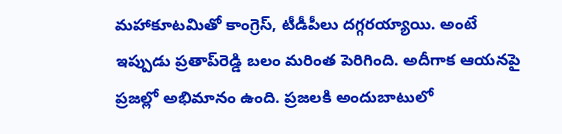మహాకూటమితో కాంగ్రెస్, టీడీపీలు దగ్గరయ్యాయి. అంటే ఇప్పుడు ప్రతాప్‌రెడ్డి బలం మరింత పెరిగింది. అదీగాక ఆయనపై ప్రజల్లో అభిమానం ఉంది. ప్రజలకి అందుబాటులో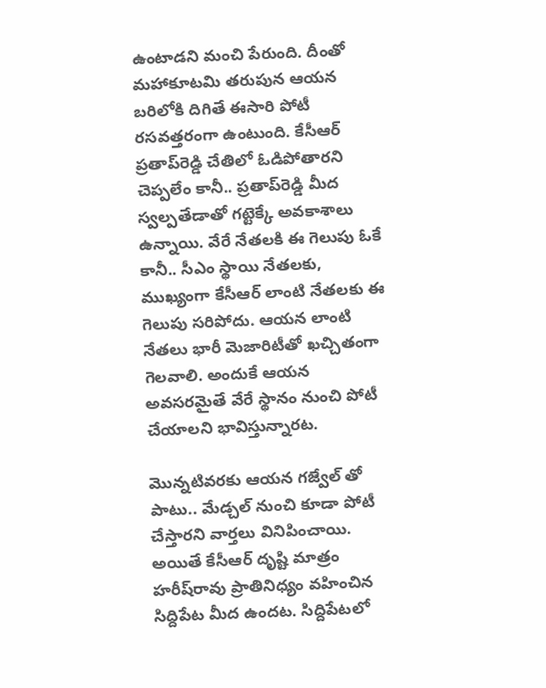ఉంటాడని మంచి పేరుంది. దీంతో మహాకూటమి తరుపున ఆయన బరిలోకి దిగితే ఈసారి పోటీ రసవత్తరంగా ఉంటుంది. కేసీఆర్ ప్రతాప్‌రెడ్డి చేతిలో ఓడిపోతారని చెప్పలేం కానీ.. ప్రతాప్‌రెడ్డి మీద స్వల్పతేడాతో గట్టెక్కే అవకాశాలు ఉన్నాయి. వేరే నేతలకి ఈ గెలుపు ఓకే కానీ.. సీఎం స్థాయి నేతలకు, ముఖ్యంగా కేసీఆర్ లాంటి నేతలకు ఈ గెలుపు సరిపోదు. ఆయన లాంటి నేతలు భారీ మెజారిటీతో ఖచ్చితంగా గెలవాలి. అందుకే ఆయన అవసరమైతే వేరే స్థానం నుంచి పోటీ చేయాలని భావిస్తున్నారట.

మొన్నటివరకు ఆయన గజ్వేల్ తో పాటు.. మేడ్చల్ నుంచి కూడా పోటీ చేస్తారని వార్తలు వినిపించాయి. అయితే కేసీఆర్ దృష్టి మాత్రం హరీష్‌రావు ప్రాతినిధ్యం వహించిన సిద్దిపేట మీద ఉందట. సిద్దిపేటలో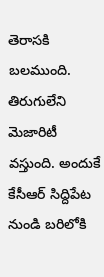తెరాసకి బలముంది. తిరుగులేని మెజారిటీ వస్తుంది. అందుకే కేసీఆర్ సిద్దిపేట నుండి బరిలోకి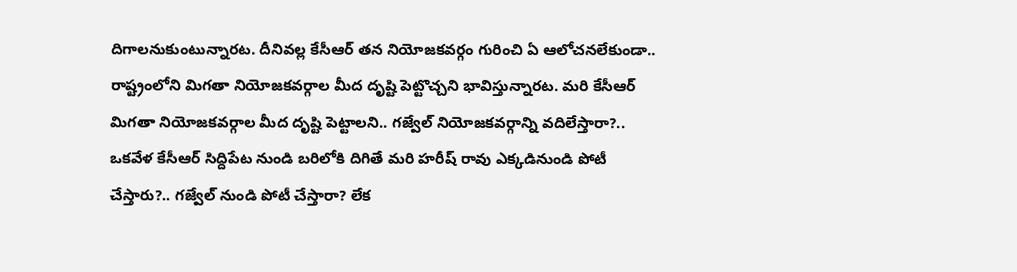దిగాలనుకుంటున్నారట. దీనివల్ల కేసీఆర్ తన నియోజకవర్గం గురించి ఏ ఆలోచనలేకుండా.. రాష్ట్రంలోని మిగతా నియోజకవర్గాల మీద దృష్టి పెట్టొచ్చని భావిస్తున్నారట. మరి కేసీఆర్ మిగతా నియోజకవర్గాల మీద దృష్టి పెట్టాలని.. గజ్వేల్ నియోజకవర్గాన్ని వదిలేస్తారా?.. ఒకవేళ కేసీఆర్ సిద్దిపేట నుండి బరిలోకి దిగితే మరి హరీష్ రావు ఎక్కడినుండి పోటీ చేస్తారు?.. గజ్వేల్ నుండి పోటీ చేస్తారా? లేక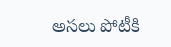అసలు పోటీకి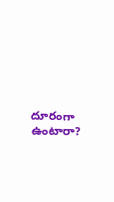దూరంగా ఉంటారా?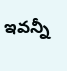ఇవన్నీ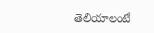తెలియాలంటే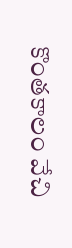కొంతకాలం వేచి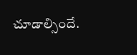చూడాల్సిందే.